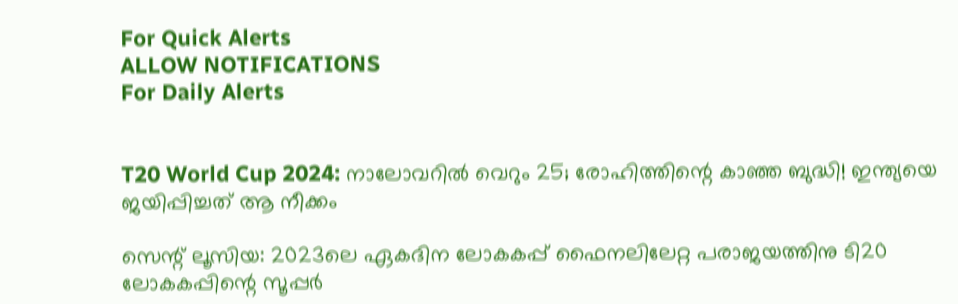For Quick Alerts
ALLOW NOTIFICATIONS
For Daily Alerts


T20 World Cup 2024: നാലോവറില്‍ വെറും 25; രോഹിത്തിന്റെ കാഞ്ഞ ബുദ്ധി! ഇന്ത്യയെ ജയിപ്പിച്ചത് ആ നീക്കം

സെന്റ് ലൂസിയ: 2023ലെ ഏകദിന ലോകകപ്പ് ഫൈനലിലേറ്റ പരാജയത്തിനു ടി20 ലോകകപ്പിന്റെ സൂപ്പര്‍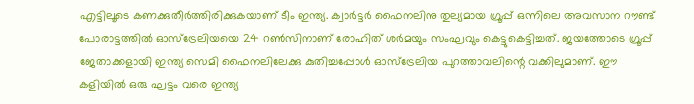എട്ടിലൂടെ കണക്കുതീര്‍ത്തിരിക്കുകയാണ് ടീം ഇന്ത്യ. ക്വാര്‍ട്ടര്‍ ഫൈനലിനു തുല്യമായ ഗ്രൂപ്പ് ഒന്നിലെ അവസാന റൗണ്ട് പോരാട്ടത്തില്‍ ഓസ്‌ട്രേലിയയെ 24 റണ്‍സിനാണ് രോഹിത് ശര്‍മയും സംഘവും കെട്ടുകെട്ടിച്ചത്. ജയത്തോടെ ഗ്രൂപ്പ് ജേതാക്കളായി ഇന്ത്യ സെമി ഫൈനലിലേക്കു കുതിച്ചപ്പോള്‍ ഓസ്‌ട്രേലിയ പുറത്താവലിന്റെ വക്കിലുമാണ്. ഈ കളിയില്‍ ഒരു ഘട്ടം വരെ ഇന്ത്യ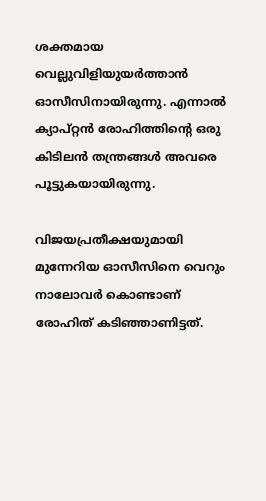ശക്തമായ വെല്ലുവിളിയുയര്‍ത്താന്‍ ഓസീസിനായിരുന്നു. എന്നാല്‍ ക്യാപ്റ്റന്‍ രോഹിത്തിന്റെ ഒരു കിടിലന്‍ തന്ത്രങ്ങള്‍ അവരെ പൂട്ടുകയായിരുന്നു.

വിജയപ്രതീക്ഷയുമായി മുന്നേറിയ ഓസീസിനെ വെറും നാലോവര്‍ കൊണ്ടാണ് രോഹിത് കടിഞ്ഞാണിട്ടത്.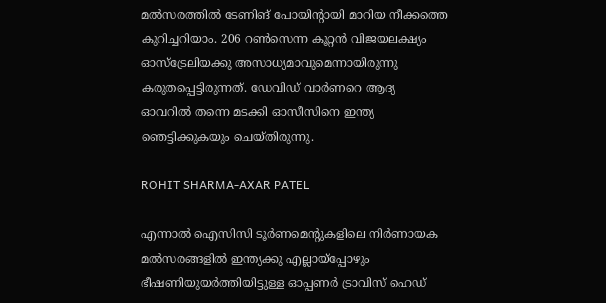മല്‍സരത്തില്‍ ടേണിങ് പോയിന്റായി മാറിയ നീക്കത്തെ കുറിച്ചറിയാം. 206 റണ്‍സെന്ന കൂറ്റന്‍ വിജയലക്ഷ്യം ഓസ്‌ട്രേലിയക്കു അസാധ്യമാവുമെന്നായിരുന്നു കരുതപ്പെട്ടിരുന്നത്. ഡേവിഡ് വാര്‍ണറെ ആദ്യ ഓവറില്‍ തന്നെ മടക്കി ഓസീസിനെ ഇന്ത്യ ഞെട്ടിക്കുകയും ചെയ്തിരുന്നു.

ROHIT SHARMA-AXAR PATEL

എന്നാല്‍ ഐസിസി ടൂര്‍ണമെന്റുകളിലെ നിര്‍ണായക മല്‍സരങ്ങളില്‍ ഇന്ത്യക്കു എല്ലായ്‌പ്പോഴും ഭീഷണിയുയര്‍ത്തിയിട്ടുള്ള ഓപ്പണര്‍ ട്രാവിസ് ഹെഡ്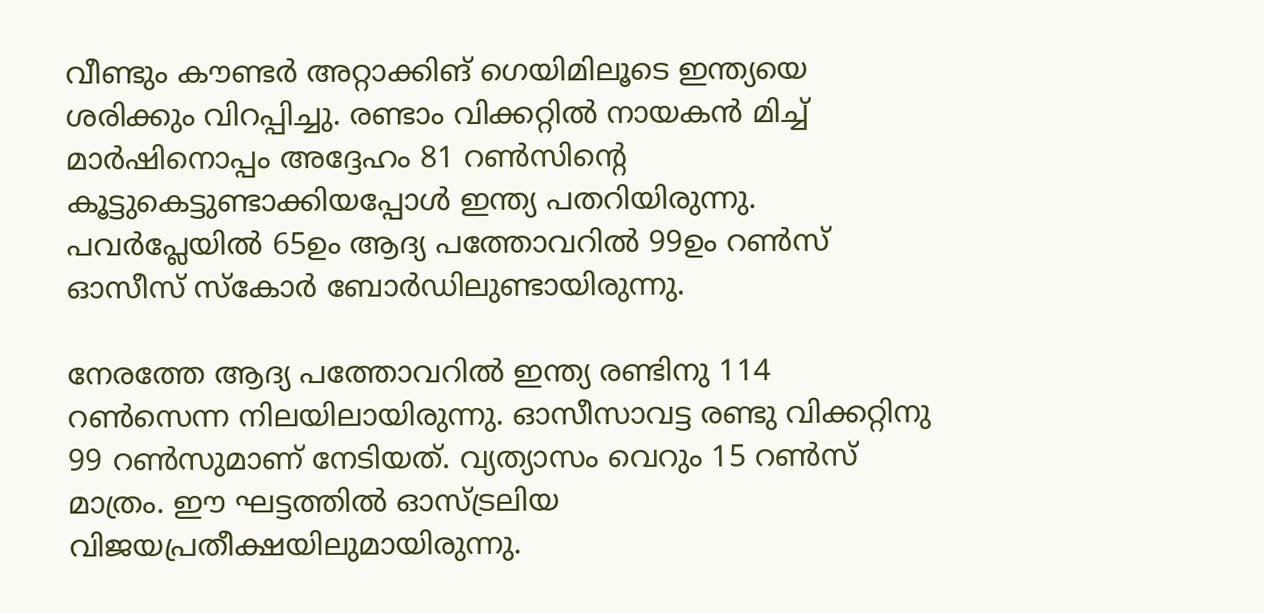വീണ്ടും കൗണ്ടര്‍ അറ്റാക്കിങ് ഗെയിമിലൂടെ ഇന്ത്യയെ ശരിക്കും വിറപ്പിച്ചു. രണ്ടാം വിക്കറ്റില്‍ നായകന്‍ മിച്ച് മാര്‍ഷിനൊപ്പം അദ്ദേഹം 81 റണ്‍സിന്റെ കൂട്ടുകെട്ടുണ്ടാക്കിയപ്പോള്‍ ഇന്ത്യ പതറിയിരുന്നു. പവര്‍പ്ലേയില്‍ 65ഉം ആദ്യ പത്തോവറില്‍ 99ഉം റണ്‍സ് ഓസീസ് സ്‌കോര്‍ ബോര്‍ഡിലുണ്ടായിരുന്നു.

നേരത്തേ ആദ്യ പത്തോവറില്‍ ഇന്ത്യ രണ്ടിനു 114 റണ്‍സെന്ന നിലയിലായിരുന്നു. ഓസീസാവട്ട രണ്ടു വിക്കറ്റിനു 99 റണ്‍സുമാണ് നേടിയത്. വ്യത്യാസം വെറും 15 റണ്‍സ് മാത്രം. ഈ ഘട്ടത്തില്‍ ഓസ്ട്രലിയ വിജയപ്രതീക്ഷയിലുമായിരുന്നു.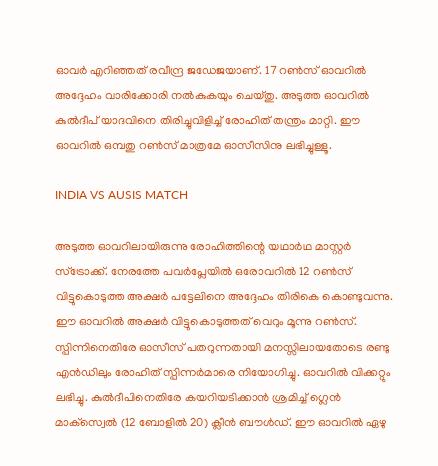ഓവര്‍ എറിഞ്ഞത് രവീന്ദ്ര ജഡേജയാണ്. 17 റണ്‍സ് ഓവറില്‍ അദ്ദേഹം വാരിക്കോരി നല്‍കുകയും ചെയ്തു. അടുത്ത ഓവറില്‍ കുല്‍ദീപ് യാദവിനെ തിരിച്ചുവിളിച്ച് രോഹിത് തന്ത്രം മാറ്റി. ഈ ഓവറില്‍ ഒമ്പതു റണ്‍സ് മാത്രമേ ഓസീസിനു ലഭിച്ചുള്ളൂ.

INDIA VS AUSIS MATCH

അടുത്ത ഓവറിലായിരുന്നു രോഹിത്തിന്റെ യഥാര്‍ഥ മാസ്റ്റര്‍ സ്‌ട്രോക്ക്. നേരത്തേ പവര്‍പ്ലേയില്‍ ഒരോവറില്‍ 12 റണ്‍സ് വിട്ടുകൊടുത്ത അക്ഷര്‍ പട്ടേലിനെ അദ്ദേഹം തിരികെ കൊണ്ടുവന്നു. ഈ ഓവറില്‍ അക്ഷര്‍ വിട്ടുകൊടുത്തത് വെറും മൂന്നു റണ്‍സ്. സ്പിന്നിനെതിരേ ഓസീസ് പതറുന്നതായി മനസ്സിലായതോടെ രണ്ടു എന്‍ഡിലും രോഹിത് സ്പിന്നര്‍മാരെ നിയോഗിച്ചു. ഓവറില്‍ വിക്കറ്റും ലഭിച്ചു. കുല്‍ദീപിനെതിരേ കയറിയടിക്കാന്‍ ശ്രമിച്ച് ഗ്ലെന്‍ മാക്‌സ്വെല്‍ (12 ബോളില്‍ 20) ക്ലീന്‍ ബൗള്‍ഡ്. ഈ ഓവറില്‍ ഏഴു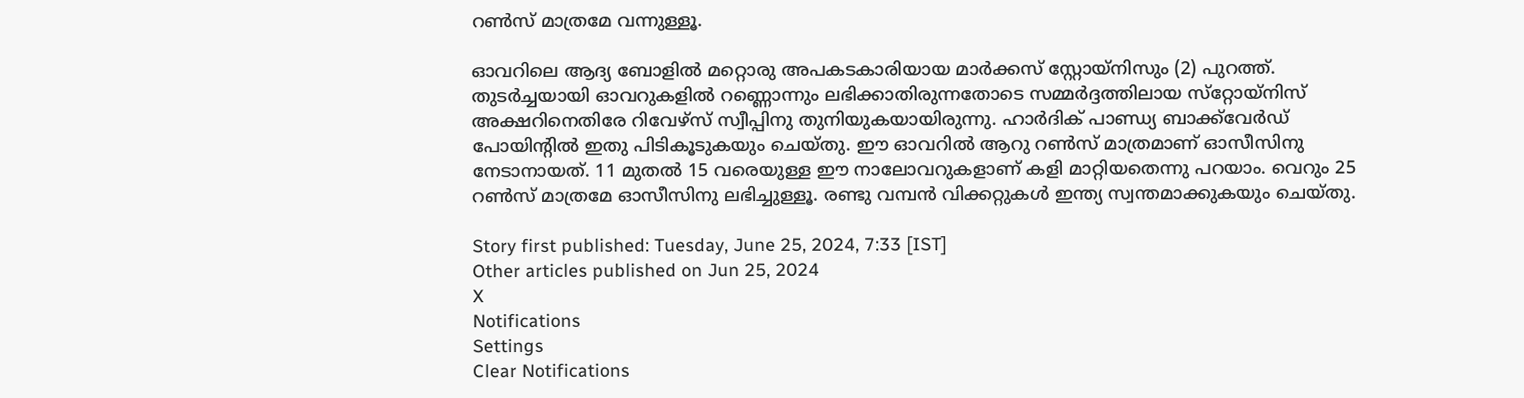റണ്‍സ് മാത്രമേ വന്നുള്ളൂ.

ഓവറിലെ ആദ്യ ബോളില്‍ മറ്റൊരു അപകടകാരിയായ മാര്‍ക്കസ് സ്റ്റോയ്‌നിസും (2) പുറത്ത്. തുടര്‍ച്ചയായി ഓവറുകളില്‍ റണ്ണൊന്നും ലഭിക്കാതിരുന്നതോടെ സമ്മര്‍ദ്ദത്തിലായ സ്‌റ്റോയ്‌നിസ് അക്ഷറിനെതിരേ റിവേഴ്‌സ് സ്വീപ്പിനു തുനിയുകയായിരുന്നു. ഹാര്‍ദിക് പാണ്ഡ്യ ബാക്ക്‌വേര്‍ഡ് പോയിന്റില്‍ ഇതു പിടികൂടുകയും ചെയ്തു. ഈ ഓവറില്‍ ആറു റണ്‍സ് മാത്രമാണ് ഓസീസിനു നേടാനായത്. 11 മുതല്‍ 15 വരെയുള്ള ഈ നാലോവറുകളാണ് കളി മാറ്റിയതെന്നു പറയാം. വെറും 25 റണ്‍സ് മാത്രമേ ഓസീസിനു ലഭിച്ചുള്ളൂ. രണ്ടു വമ്പന്‍ വിക്കറ്റുകള്‍ ഇന്ത്യ സ്വന്തമാക്കുകയും ചെയ്തു.

Story first published: Tuesday, June 25, 2024, 7:33 [IST]
Other articles published on Jun 25, 2024
X
Notifications
Settings
Clear Notifications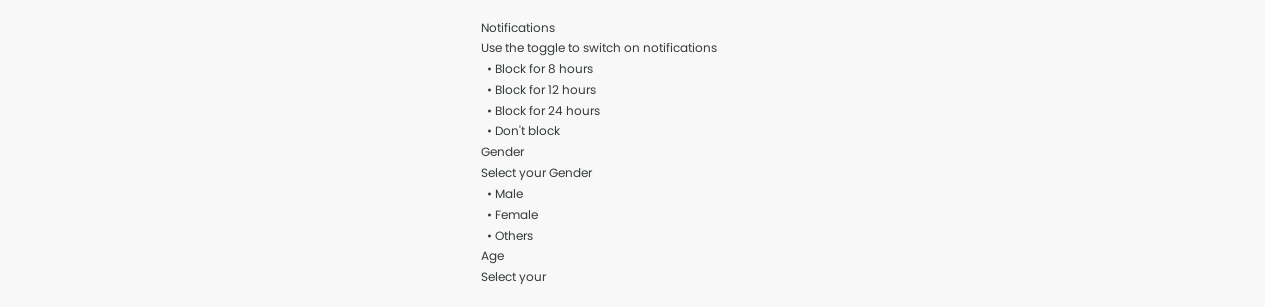Notifications
Use the toggle to switch on notifications
  • Block for 8 hours
  • Block for 12 hours
  • Block for 24 hours
  • Don't block
Gender
Select your Gender
  • Male
  • Female
  • Others
Age
Select your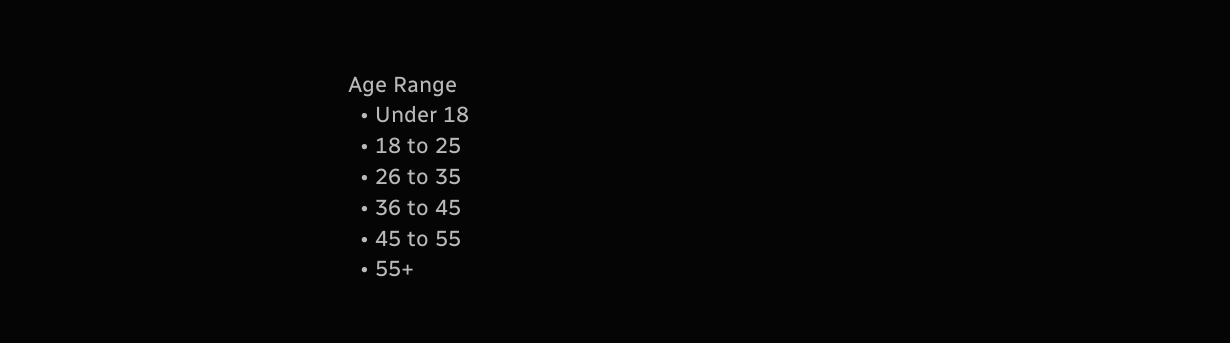Age Range
  • Under 18
  • 18 to 25
  • 26 to 35
  • 36 to 45
  • 45 to 55
  • 55+